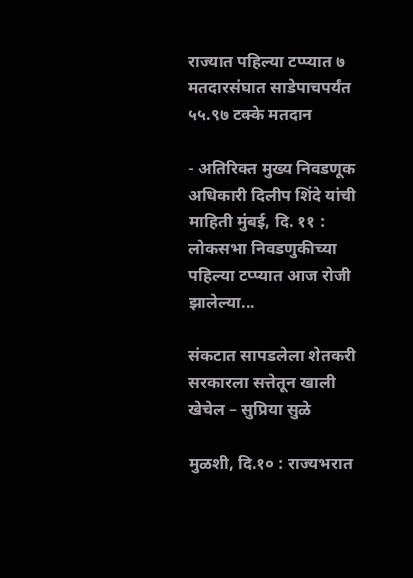राज्यात पहिल्या टप्प्यात ७ मतदारसंघात साडेपाचपर्यंत ५५.९७ टक्के मतदान

- अतिरिक्त मुख्य निवडणूक अधिकारी दिलीप शिंदे यांची माहिती मुंबई, दि. ११ : लोकसभा निवडणुकीच्या पहिल्या टप्प्यात आज रोजी झालेल्या...

संकटात सापडलेला शेतकरी सरकारला सत्तेतून खाली खेचेल – सुप्रिया सुळे

मुळशी, दि.१० : राज्यभरात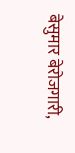बेसुमार बेरोजगारी,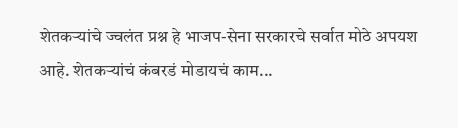शेतकऱ्यांचे ज्वलंत प्रश्न हे भाजप-सेना सरकारचे सर्वात मोठे अपयश आहे. शेतकऱ्यांचं कंबरडं मोडायचं काम...